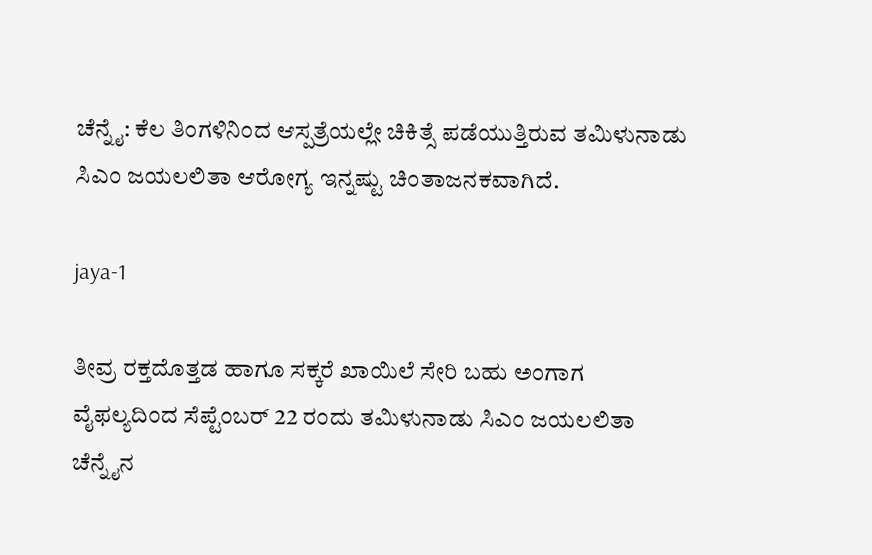ಚೆನ್ನೈ: ಕೆಲ ತಿಂಗಳಿನಿಂದ ಆಸ್ಪತ್ರೆಯಲ್ಲೇ ಚಿಕಿತ್ಸೆ ಪಡೆಯುತ್ತಿರುವ ತಮಿಳುನಾಡು ಸಿಎಂ ಜಯಲಲಿತಾ ಆರೋಗ್ಯ ಇನ್ನಷ್ಟು ಚಿಂತಾಜನಕವಾಗಿದೆ.

jaya-1

ತೀವ್ರ ರಕ್ತದೊತ್ತಡ ಹಾಗೂ ಸಕ್ಕರೆ ಖಾಯಿಲೆ ಸೇರಿ ಬಹು ಅಂಗಾಗ ವೈಫಲ್ಯದಿಂದ ಸೆಪ್ಟೆಂಬರ್ 22 ರಂದು ತಮಿಳುನಾಡು ಸಿಎಂ ಜಯಲಲಿತಾ ಚೆನ್ನೈನ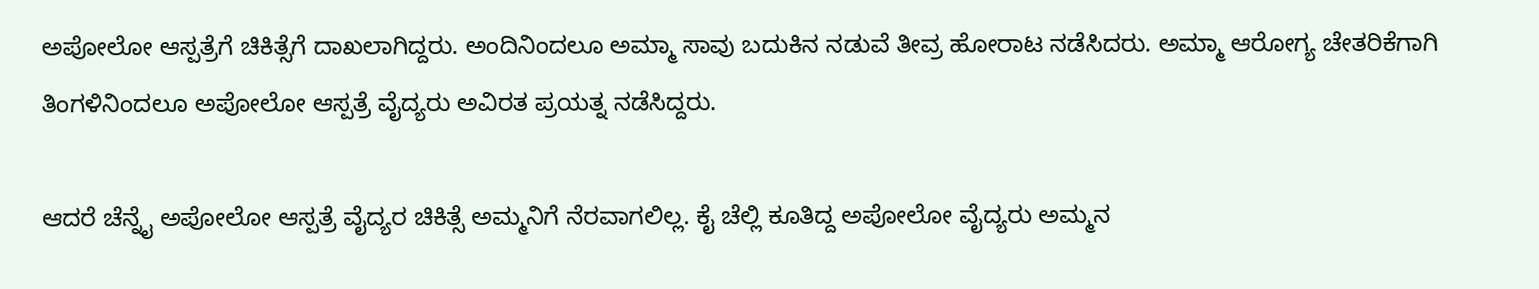ಅಪೋಲೋ ಆಸ್ಪತ್ರೆಗೆ ಚಿಕಿತ್ಸೆಗೆ ದಾಖಲಾಗಿದ್ದರು. ಅಂದಿನಿಂದಲೂ ಅಮ್ಮಾ ಸಾವು ಬದುಕಿನ ನಡುವೆ ತೀವ್ರ ಹೋರಾಟ ನಡೆಸಿದರು. ಅಮ್ಮಾ ಆರೋಗ್ಯ ಚೇತರಿಕೆಗಾಗಿ ತಿಂಗಳಿನಿಂದಲೂ ಅಪೋಲೋ ಆಸ್ಪತ್ರೆ ವೈದ್ಯರು ಅವಿರತ ಪ್ರಯತ್ನ ನಡೆಸಿದ್ದರು.

ಆದರೆ ಚೆನ್ನೈ ಅಪೋಲೋ ಆಸ್ಪತ್ರೆ ವೈದ್ಯರ ಚಿಕಿತ್ಸೆ ಅಮ್ಮನಿಗೆ ನೆರವಾಗಲಿಲ್ಲ. ಕೈ ಚೆಲ್ಲಿ ಕೂತಿದ್ದ ಅಪೋಲೋ ವೈದ್ಯರು ಅಮ್ಮನ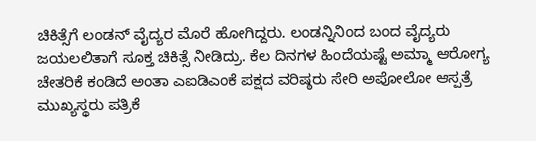ಚಿಕಿತ್ಸೆಗೆ ಲಂಡನ್ ವೈದ್ಯರ ಮೊರೆ ಹೋಗಿದ್ದರು. ಲಂಡನ್ನಿನಿಂದ ಬಂದ ವೈದ್ಯರು ಜಯಲಲಿತಾಗೆ ಸೂಕ್ತ ಚಿಕಿತ್ಸೆ ನೀಡಿದ್ರು. ಕೆಲ ದಿನಗಳ ಹಿಂದೆಯಷ್ಟೆ ಅಮ್ಮಾ ಆರೋಗ್ಯ ಚೇತರಿಕೆ ಕಂಡಿದೆ ಅಂತಾ ಎಐಡಿಎಂಕೆ ಪಕ್ಷದ ವರಿಷ್ಠರು ಸೇರಿ ಅಪೋಲೋ ಆಸ್ಪತ್ರೆ ಮುಖ್ಯಸ್ಥರು ಪತ್ರಿಕೆ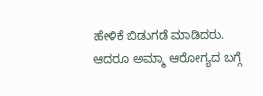ಹೇಳಿಕೆ ಬಿಡುಗಡೆ ಮಾಡಿದರು. ಆದರೂ ಅಮ್ಮಾ ಆರೋಗ್ಯದ ಬಗ್ಗೆ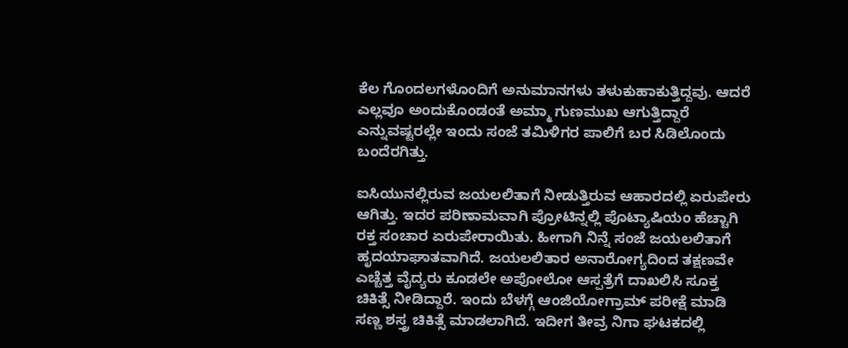ಕೆಲ ಗೊಂದಲಗಳೊಂದಿಗೆ ಅನುಮಾನಗಳು ತಳುಕುಹಾಕುತ್ತಿದ್ದವು. ಆದರೆ ಎಲ್ಲವೂ ಅಂದುಕೊಂಡಂತೆ ಅಮ್ಮಾ ಗುಣಮುಖ ಆಗುತ್ತಿದ್ದಾರೆ ಎನ್ನುವಷ್ಟರಲ್ಲೇ ಇಂದು ಸಂಜೆ ತಮಿಳಿಗರ ಪಾಲಿಗೆ ಬರ ಸಿಡಿಲೊಂದು ಬಂದೆರಗಿತ್ತು.

ಐಸಿಯುನಲ್ಲಿರುವ ಜಯಲಲಿತಾಗೆ ನೀಡುತ್ತಿರುವ ಆಹಾರದಲ್ಲಿ ಏರುಪೇರು ಆಗಿತ್ತು. ಇದರ ಪರಿಣಾಮವಾಗಿ ಪ್ರೋಟಿನ್ನಲ್ಲಿ ಪೊಟ್ಯಾಷಿಯಂ ಹೆಚ್ಚಾಗಿ ರಕ್ತ ಸಂಚಾರ ಏರುಪೇರಾಯಿತು. ಹೀಗಾಗಿ ನಿನ್ನೆ ಸಂಜೆ ಜಯಲಲಿತಾಗೆ ಹೃದಯಾಘಾತವಾಗಿದೆ. ಜಯಲಲಿತಾರ ಅನಾರೋಗ್ಯದಿಂದ ತಕ್ಷಣವೇ ಎಚ್ಚೆತ್ತ ವೈದ್ಯರು ಕೂಡಲೇ ಅಪೋಲೋ ಆಸ್ಪತ್ರೆಗೆ ದಾಖಲಿಸಿ ಸೂಕ್ತ ಚಿಕಿತ್ಸೆ ನೀಡಿದ್ದಾರೆ. ಇಂದು ಬೆಳಗ್ಗೆ ಆಂಜಿಯೋಗ್ರಾಮ್ ಪರೀಕ್ಷೆ ಮಾಡಿ ಸಣ್ಣ ಶಸ್ತ್ರ ಚಿಕಿತ್ಸೆ ಮಾಡಲಾಗಿದೆ. ಇದೀಗ ತೀವ್ರ ನಿಗಾ ಘಟಕದಲ್ಲಿ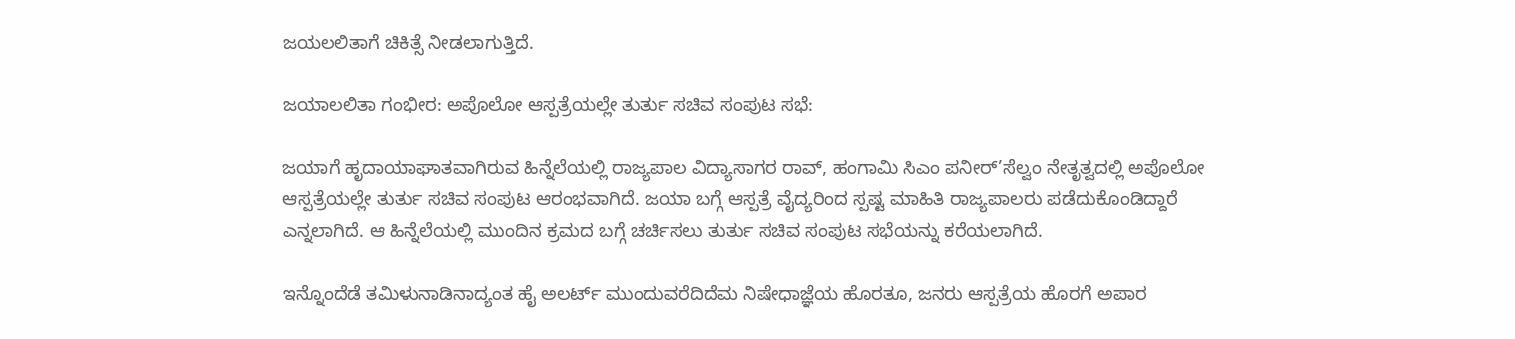ಜಯಲಲಿತಾಗೆ ಚಿಕಿತ್ಸೆ ನೀಡಲಾಗುತ್ತಿದೆ.

ಜಯಾಲಲಿತಾ ಗಂಭೀರ: ಅಪೊಲೋ ಆಸ್ಪತ್ರೆಯಲ್ಲೇ ತುರ್ತು ಸಚಿವ ಸಂಪುಟ ಸಭೆ:

ಜಯಾಗೆ ಹೃದಾಯಾಘಾತವಾಗಿರುವ ಹಿನ್ನೆಲೆಯಲ್ಲಿ ರಾಜ್ಯಪಾಲ ವಿದ್ಯಾಸಾಗರ ರಾವ್, ಹಂಗಾಮಿ ಸಿಎಂ ಪನೀರ್’ಸೆಲ್ವಂ ನೇತೃತ್ವದಲ್ಲಿ ಅಪೊಲೋ ಆಸ್ಪತ್ರೆಯಲ್ಲೇ ತುರ್ತು ಸಚಿವ ಸಂಪುಟ ಆರಂಭವಾಗಿದೆ. ಜಯಾ ಬಗ್ಗೆ ಆಸ್ಪತ್ರೆ ವೈದ್ಯರಿಂದ ಸ್ಪಷ್ಟ ಮಾಹಿತಿ ರಾಜ್ಯಪಾಲರು ಪಡೆದುಕೊಂಡಿದ್ದಾರೆ ಎನ್ನಲಾಗಿದೆ. ಆ ಹಿನ್ನೆಲೆಯಲ್ಲಿ ಮುಂದಿನ ಕ್ರಮದ ಬಗ್ಗೆ ಚರ್ಚಿಸಲು ತುರ್ತು ಸಚಿವ ಸಂಪುಟ ಸಭೆಯನ್ನು ಕರೆಯಲಾಗಿದೆ.

ಇನ್ನೊಂದೆಡೆ ತಮಿಳುನಾಡಿನಾದ್ಯಂತ ಹೈ ಅಲರ್ಟ್ ಮುಂದುವರೆದಿದೆಮ ನಿಷೇಧಾಜ್ಞೆಯ ಹೊರತೂ, ಜನರು ಆಸ್ಪತ್ರೆಯ ಹೊರಗೆ ಅಪಾರ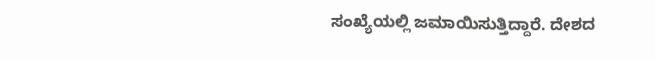ಸಂಖ್ಯೆಯಲ್ಲಿ ಜಮಾಯಿಸುತ್ತಿದ್ದಾರೆ. ದೇಶದ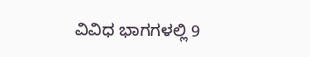ವಿವಿಧ ಭಾಗಗಳಲ್ಲಿ 9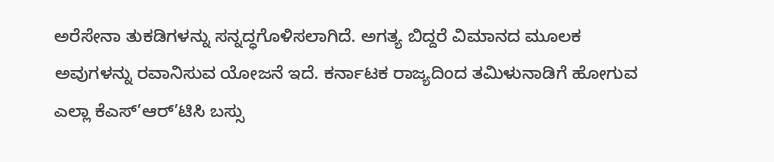ಅರೆಸೇನಾ ತುಕಡಿಗಳನ್ನು ಸನ್ನದ್ಧಗೊಳಿಸಲಾಗಿದೆ. ಅಗತ್ಯ ಬಿದ್ದರೆ ವಿಮಾನದ ಮೂಲಕ ಅವುಗಳನ್ನು ರವಾನಿಸುವ ಯೋಜನೆ ಇದೆ. ಕರ್ನಾಟಕ ರಾಜ್ಯದಿಂದ ತಮಿಳುನಾಡಿಗೆ ಹೋಗುವ ಎಲ್ಲಾ ಕೆಎಸ್’ಆರ್’ಟಿಸಿ ಬಸ್ಸು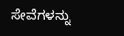ಸೇವೆಗಳನ್ನು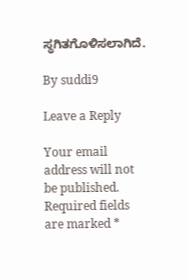ಸ್ಥಗಿತಗೊಳಿಸಲಾಗಿದೆ.

By suddi9

Leave a Reply

Your email address will not be published. Required fields are marked *